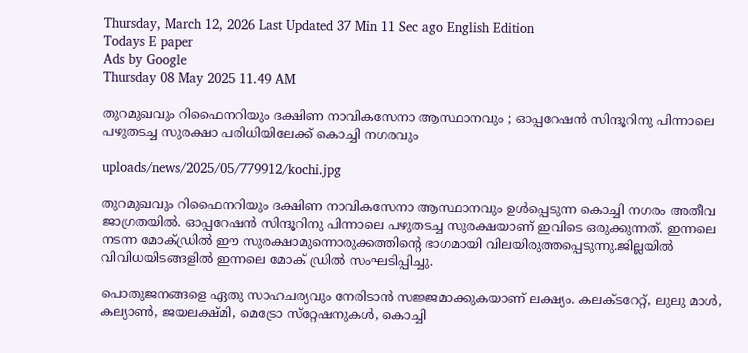Thursday, March 12, 2026 Last Updated 37 Min 11 Sec ago English Edition
Todays E paper
Ads by Google
Thursday 08 May 2025 11.49 AM

തുറമുഖവും റിഫൈനറിയും ദക്ഷിണ നാവികസേനാ ആസ്ഥാനവും ; ഓപ്പറേഷന്‍ സിന്ദൂറിനു പിന്നാലെ പഴുതടച്ച സുരക്ഷാ പരിധിയിലേക്ക് കൊച്ചി നഗരവും

uploads/news/2025/05/779912/kochi.jpg

തുറമുഖവും റിഫൈനറിയും ദക്ഷിണ നാവികസേനാ ആസ്ഥാനവും ഉള്‍പ്പെടുന്ന കൊച്ചി നഗരം അതീവ ജാഗ്രതയില്‍. ഓപ്പറേഷന്‍ സിന്ദൂറിനു പിന്നാലെ പഴുതടച്ച സുരക്ഷയാണ് ഇവിടെ ഒരുക്കുന്നത്. ഇന്നലെ നടന്ന മോക്ഡ്രില്‍ ഈ സുരക്ഷാമുന്നൊരുക്കത്തിന്റെ ഭാഗമായി വിലയിരുത്തപ്പെടുന്നു.ജില്ലയില്‍ വിവിധയിടങ്ങളില്‍ ഇന്നലെ മോക് ഡ്രില്‍ സംഘടിപ്പിച്ചു.

പൊതുജനങ്ങളെ ഏതു സാഹചര്യവും നേരിടാന്‍ സജ്ജമാക്കുകയാണ് ലക്ഷ്യം. കലക്ടറേറ്റ്, ലുലു മാള്‍, കല്യാണ്‍, ജയലക്ഷ്മി, മെട്രോ സ്‌റ്റേഷനുകള്‍, കൊച്ചി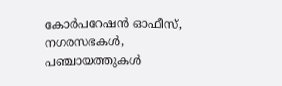കോര്‍പറേഷന്‍ ഓഫീസ്, നഗരസഭകള്‍, പഞ്ചായത്തുകള്‍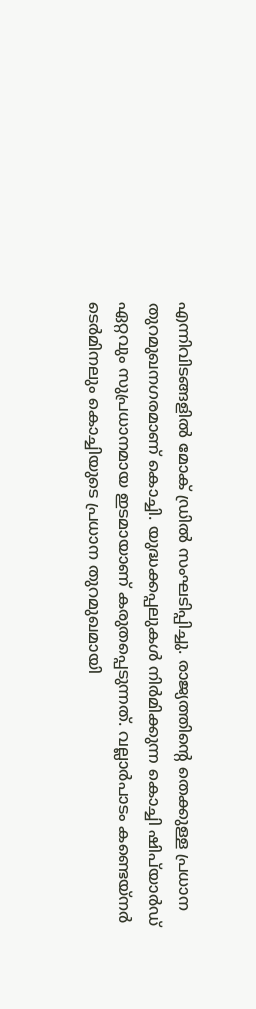എന്നിവിടങ്ങളില്‍ മോക് ഡ്രില്‍ സംഘടിപ്പിച്ചു. രാജ്യത്തിന്റെ തെക്കുള്ള പ്രധാന തുറമുഖനഗരമാണ് കൊച്ചി. യുദ്ധക്കപ്പലുകള്‍ നിര്‍മിക്കുന്ന കൊച്ചി ഷിപ്‌യാര്‍ഡ് ഏറ്റവും സുപ്രധാനമായ ഇടമായാണ് കരുതപ്പെടുന്നത്. വല്ലാര്‍പാടം കണ്ടെയ്‌നര്‍ ടെര്‍മിനലും കൊച്ചിയുടെ പ്രധാന തുറമുഖമായി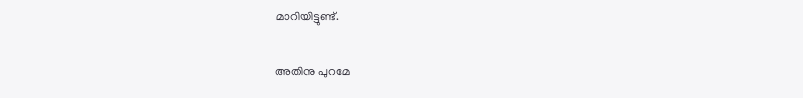മാറിയിട്ടുണ്ട്.

അതിനു പുറമേ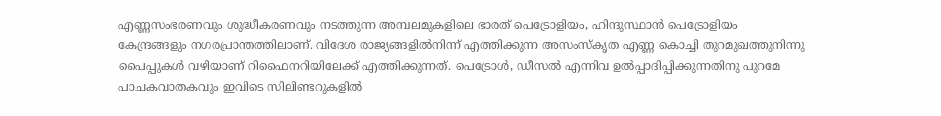എണ്ണസംഭരണവും ശുദ്ധീകരണവും നടത്തുന്ന അമ്പലമുകളിലെ ഭാരത് പെട്രോളിയം, ഹിന്ദുസ്ഥാന്‍ പെട്രോളിയം കേന്ദ്രങ്ങളും നഗരപ്രാന്തത്തിലാണ്. വിദേശ രാജ്യങ്ങളില്‍നിന്ന് എത്തിക്കുന്ന അസംസ്‌കൃത എണ്ണ കൊച്ചി തുറമുഖത്തുനിന്നു പൈപ്പുകള്‍ വഴിയാണ് റിഫൈനറിയിലേക്ക് എത്തിക്കുന്നത്. പെട്രോള്‍, ഡീസല്‍ എന്നിവ ഉല്‍പ്പാദിപ്പിക്കുന്നതിനു പുറമേ പാചകവാതകവും ഇവിടെ സിലിണ്ടറുകളില്‍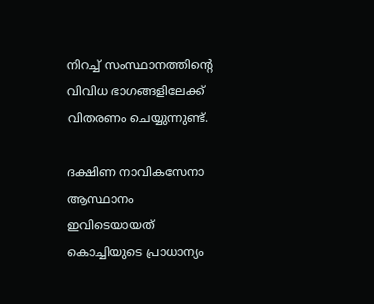നിറച്ച് സംസ്ഥാനത്തിന്റെ വിവിധ ഭാഗങ്ങളിലേക്ക് വിതരണം ചെയ്യുന്നുണ്ട്.

ദക്ഷിണ നാവികസേനാ ആസ്ഥാനം ഇവിടെയായത് കൊച്ചിയുടെ പ്രാധാന്യം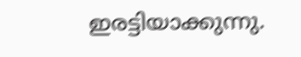ഇരട്ടിയാക്കുന്നു.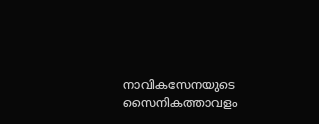നാവികസേനയുടെ സൈനികത്താവളം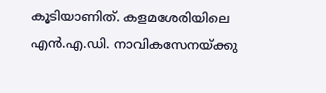കൂടിയാണിത്. കളമശേരിയിലെ എന്‍.എ.ഡി. നാവികസേനയ്ക്കു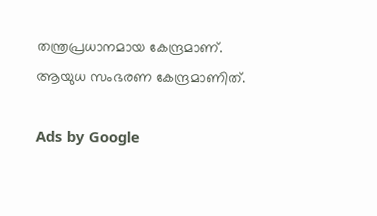തന്ത്രപ്രധാനമായ കേന്ദ്രമാണ്. ആയുധ സംഭരണ കേന്ദ്രമാണിത്.

Ads by Google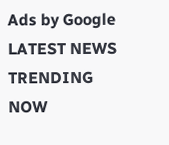Ads by Google
LATEST NEWS
TRENDING NOW